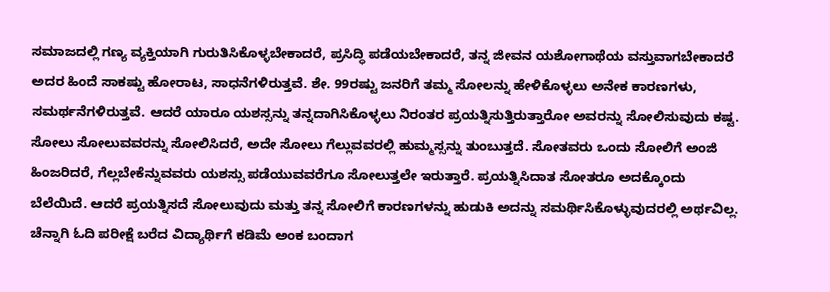ಸಮಾಜದಲ್ಲಿ ಗಣ್ಯ ವ್ಯಕ್ತಿಯಾಗಿ ಗುರುತಿಸಿಕೊಳ್ಳಬೇಕಾದರೆ, ಪ್ರಸಿದ್ಧಿ ಪಡೆಯಬೇಕಾದರೆ, ತನ್ನ ಜೀವನ ಯಶೋಗಾಥೆಯ ವಸ್ತುವಾಗಬೇಕಾದರೆ ಅದರ ಹಿಂದೆ ಸಾಕಷ್ಟು ಹೋರಾಟ, ಸಾಧನೆಗಳಿರುತ್ತವೆ. ಶೇ. 99ರಷ್ಟು ಜನರಿಗೆ ತಮ್ಮ ಸೋಲನ್ನು ಹೇಳಿಕೊಳ್ಳಲು ಅನೇಕ ಕಾರಣಗಳು, ಸಮರ್ಥನೆಗಳಿರುತ್ತವೆ. ಆದರೆ ಯಾರೂ ಯಶಸ್ಸನ್ನು ತನ್ನದಾಗಿಸಿಕೊಳ್ಳಲು ನಿರಂತರ ಪ್ರಯತ್ನಿಸುತ್ತಿರುತ್ತಾರೋ ಅವರನ್ನು ಸೋಲಿಸುವುದು ಕಷ್ಟ. ಸೋಲು ಸೋಲುವವರನ್ನು ಸೋಲಿಸಿದರೆ, ಅದೇ ಸೋಲು ಗೆಲ್ಲುವವರಲ್ಲಿ ಹುಮ್ಮಸ್ಸನ್ನು ತುಂಬುತ್ತದೆ. ಸೋತವರು ಒಂದು ಸೋಲಿಗೆ ಅಂಜಿ ಹಿಂಜರಿದರೆ, ಗೆಲ್ಲಬೇಕೆನ್ನುವವರು ಯಶಸ್ಸು ಪಡೆಯುವವರೆಗೂ ಸೋಲುತ್ತಲೇ ಇರುತ್ತಾರೆ. ಪ್ರಯತ್ನಿಸಿದಾತ ಸೋತರೂ ಅದಕ್ಕೊಂದು ಬೆಲೆಯಿದೆ. ಆದರೆ ಪ್ರಯತ್ನಿಸದೆ ಸೋಲುವುದು ಮತ್ತು ತನ್ನ ಸೋಲಿಗೆ ಕಾರಣಗಳನ್ನು ಹುಡುಕಿ ಅದನ್ನು ಸಮರ್ಥಿಸಿಕೊಳ್ಳುವುದರಲ್ಲಿ ಅರ್ಥವಿಲ್ಲ. ಚೆನ್ನಾಗಿ ಓದಿ ಪರೀಕ್ಷೆ ಬರೆದ ವಿದ್ಯಾರ್ಥಿಗೆ ಕಡಿಮೆ ಅಂಕ ಬಂದಾಗ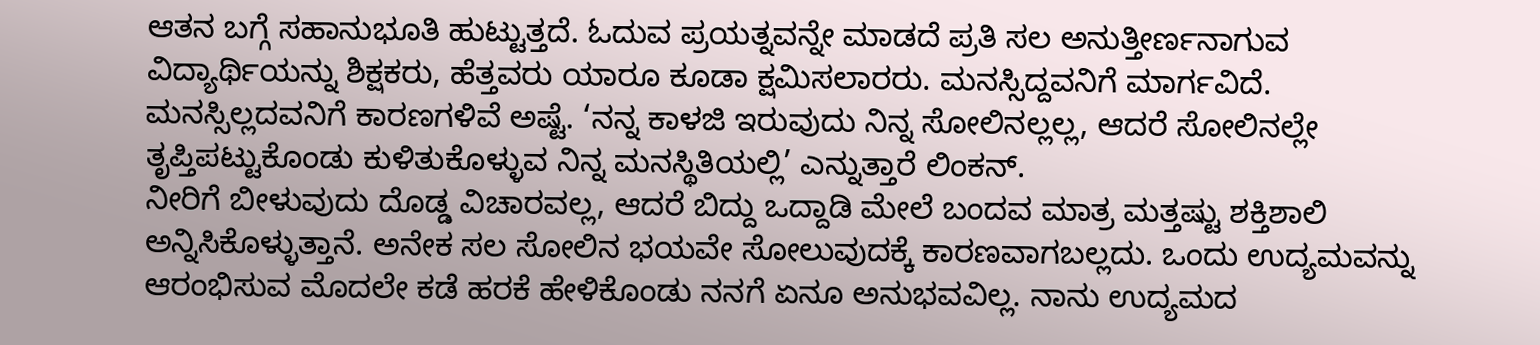ಆತನ ಬಗ್ಗೆ ಸಹಾನುಭೂತಿ ಹುಟ್ಟುತ್ತದೆ. ಓದುವ ಪ್ರಯತ್ನವನ್ನೇ ಮಾಡದೆ ಪ್ರತಿ ಸಲ ಅನುತ್ತೀರ್ಣನಾಗುವ ವಿದ್ಯಾರ್ಥಿಯನ್ನು ಶಿಕ್ಷಕರು, ಹೆತ್ತವರು ಯಾರೂ ಕೂಡಾ ಕ್ಷಮಿಸಲಾರರು. ಮನಸ್ಸಿದ್ದವನಿಗೆ ಮಾರ್ಗವಿದೆ. ಮನಸ್ಸಿಲ್ಲದವನಿಗೆ ಕಾರಣಗಳಿವೆ ಅಷ್ಟೆ. ‘ನನ್ನ ಕಾಳಜಿ ಇರುವುದು ನಿನ್ನ ಸೋಲಿನಲ್ಲಲ್ಲ, ಆದರೆ ಸೋಲಿನಲ್ಲೇ ತೃಪ್ತಿಪಟ್ಟುಕೊಂಡು ಕುಳಿತುಕೊಳ್ಳುವ ನಿನ್ನ ಮನಸ್ಥಿತಿಯಲ್ಲಿ’ ಎನ್ನುತ್ತಾರೆ ಲಿಂಕನ್.
ನೀರಿಗೆ ಬೀಳುವುದು ದೊಡ್ಡ ವಿಚಾರವಲ್ಲ, ಆದರೆ ಬಿದ್ದು ಒದ್ದಾಡಿ ಮೇಲೆ ಬಂದವ ಮಾತ್ರ ಮತ್ತಷ್ಟು ಶಕ್ತಿಶಾಲಿ ಅನ್ನಿಸಿಕೊಳ್ಳುತ್ತಾನೆ. ಅನೇಕ ಸಲ ಸೋಲಿನ ಭಯವೇ ಸೋಲುವುದಕ್ಕೆ ಕಾರಣವಾಗಬಲ್ಲದು. ಒಂದು ಉದ್ಯಮವನ್ನು ಆರಂಭಿಸುವ ಮೊದಲೇ ಕಡೆ ಹರಕೆ ಹೇಳಿಕೊಂಡು ನನಗೆ ಏನೂ ಅನುಭವವಿಲ್ಲ. ನಾನು ಉದ್ಯಮದ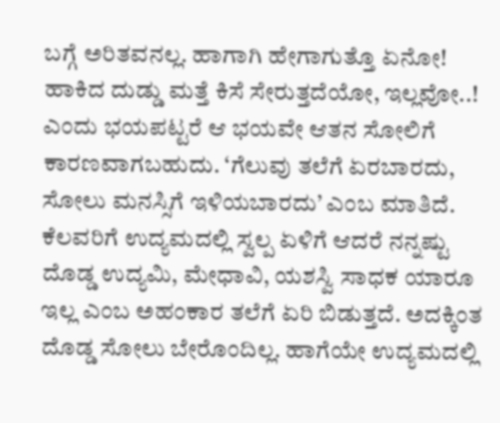ಬಗ್ಗೆ ಅರಿತವನಲ್ಲ. ಹಾಗಾಗಿ ಹೇಗಾಗುತ್ತೊ ಏನೋ! ಹಾಕಿದ ದುಡ್ಡು ಮತ್ತೆ ಕಿಸೆ ಸೇರುತ್ತದೆಯೋ, ಇಲ್ಲವೋ..! ಎಂದು ಭಯಪಟ್ಟರೆ ಆ ಭಯವೇ ಆತನ ಸೋಲಿಗೆ ಕಾರಣವಾಗಬಹುದು. ‘ಗೆಲುವು ತಲೆಗೆ ಏರಬಾರದು, ಸೋಲು ಮನಸ್ಸಿಗೆ ಇಳಿಯಬಾರದು’ ಎಂಬ ಮಾತಿದೆ. ಕೆಲವರಿಗೆ ಉದ್ಯಮದಲ್ಲಿ ಸ್ವಲ್ಪ ಏಳಿಗೆ ಆದರೆ ನನ್ನಷ್ಟು ದೊಡ್ಡ ಉದ್ಯಮಿ, ಮೇಧಾವಿ, ಯಶಸ್ವಿ ಸಾಧಕ ಯಾರೂ ಇಲ್ಲ ಎಂಬ ಅಹಂಕಾರ ತಲೆಗೆ ಏರಿ ಬಿಡುತ್ತದೆ. ಅದಕ್ಕಿಂತ ದೊಡ್ಡ ಸೋಲು ಬೇರೊಂದಿಲ್ಲ. ಹಾಗೆಯೇ ಉದ್ಯಮದಲ್ಲಿ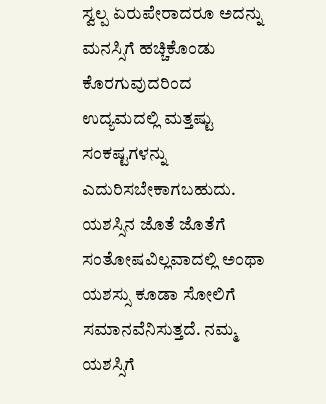ಸ್ವಲ್ಪ ಏರುಪೇರಾದರೂ ಅದನ್ನು ಮನಸ್ಸಿಗೆ ಹಚ್ಚಿಕೊಂಡು ಕೊರಗುವುದರಿಂದ ಉದ್ಯಮದಲ್ಲಿ ಮತ್ತಷ್ಟು ಸಂಕಷ್ಟಗಳನ್ನು ಎದುರಿಸಬೇಕಾಗಬಹುದು. ಯಶಸ್ಸಿನ ಜೊತೆ ಜೊತೆಗೆ ಸಂತೋಷವಿಲ್ಲವಾದಲ್ಲಿ ಅಂಥಾ ಯಶಸ್ಸು ಕೂಡಾ ಸೋಲಿಗೆ ಸಮಾನವೆನಿಸುತ್ತದೆ. ನಮ್ಮ ಯಶಸ್ಸಿಗೆ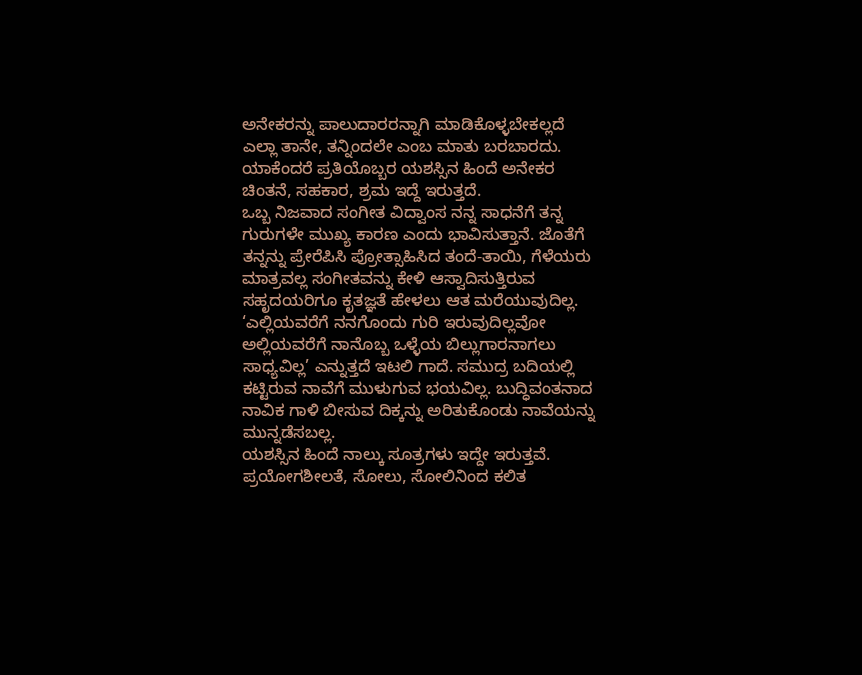ಅನೇಕರನ್ನು ಪಾಲುದಾರರನ್ನಾಗಿ ಮಾಡಿಕೊಳ್ಳಬೇಕಲ್ಲದೆ ಎಲ್ಲಾ ತಾನೇ, ತನ್ನಿಂದಲೇ ಎಂಬ ಮಾತು ಬರಬಾರದು. ಯಾಕೆಂದರೆ ಪ್ರತಿಯೊಬ್ಬರ ಯಶಸ್ಸಿನ ಹಿಂದೆ ಅನೇಕರ ಚಿಂತನೆ, ಸಹಕಾರ, ಶ್ರಮ ಇದ್ದೆ ಇರುತ್ತದೆ.
ಒಬ್ಬ ನಿಜವಾದ ಸಂಗೀತ ವಿದ್ವಾಂಸ ನನ್ನ ಸಾಧನೆಗೆ ತನ್ನ ಗುರುಗಳೇ ಮುಖ್ಯ ಕಾರಣ ಎಂದು ಭಾವಿಸುತ್ತಾನೆ. ಜೊತೆಗೆ ತನ್ನನ್ನು ಪ್ರೇರೆಪಿಸಿ ಪ್ರೋತ್ಸಾಹಿಸಿದ ತಂದೆ-ತಾಯಿ, ಗೆಳೆಯರು ಮಾತ್ರವಲ್ಲ ಸಂಗೀತವನ್ನು ಕೇಳಿ ಆಸ್ವಾದಿಸುತ್ತಿರುವ ಸಹೃದಯರಿಗೂ ಕೃತಜ್ಞತೆ ಹೇಳಲು ಆತ ಮರೆಯುವುದಿಲ್ಲ.
‘ಎಲ್ಲಿಯವರೆಗೆ ನನಗೊಂದು ಗುರಿ ಇರುವುದಿಲ್ಲವೋ ಅಲ್ಲಿಯವರೆಗೆ ನಾನೊಬ್ಬ ಒಳ್ಳೆಯ ಬಿಲ್ಲುಗಾರನಾಗಲು ಸಾಧ್ಯವಿಲ್ಲ’ ಎನ್ನುತ್ತದೆ ಇಟಲಿ ಗಾದೆ. ಸಮುದ್ರ ಬದಿಯಲ್ಲಿ ಕಟ್ಟಿರುವ ನಾವೆಗೆ ಮುಳುಗುವ ಭಯವಿಲ್ಲ. ಬುದ್ಧಿವಂತನಾದ ನಾವಿಕ ಗಾಳಿ ಬೀಸುವ ದಿಕ್ಕನ್ನು ಅರಿತುಕೊಂಡು ನಾವೆಯನ್ನು ಮುನ್ನಡೆಸಬಲ್ಲ.
ಯಶಸ್ಸಿನ ಹಿಂದೆ ನಾಲ್ಕು ಸೂತ್ರಗಳು ಇದ್ದೇ ಇರುತ್ತವೆ. ಪ್ರಯೋಗಶೀಲತೆ, ಸೋಲು, ಸೋಲಿನಿಂದ ಕಲಿತ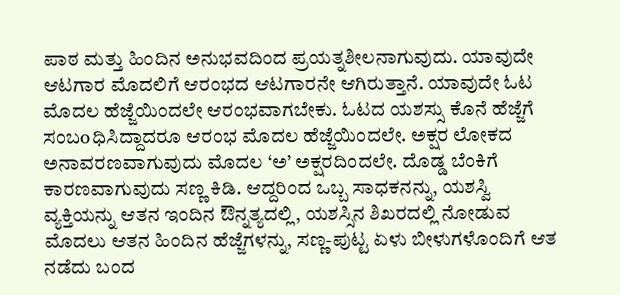ಪಾಠ ಮತ್ತು ಹಿಂದಿನ ಅನುಭವದಿಂದ ಪ್ರಯತ್ನಶೀಲನಾಗುವುದು. ಯಾವುದೇ ಆಟಗಾರ ಮೊದಲಿಗೆ ಆರಂಭದ ಆಟಗಾರನೇ ಆಗಿರುತ್ತಾನೆ. ಯಾವುದೇ ಓಟ ಮೊದಲ ಹೆಜ್ಜೆಯಿಂದಲೇ ಆರಂಭವಾಗಬೇಕು. ಓಟದ ಯಶಸ್ಸು ಕೊನೆ ಹೆಜ್ಜೆಗೆ ಸಂಬoಧಿಸಿದ್ದಾದರೂ ಆರಂಭ ಮೊದಲ ಹೆಜ್ಜೆಯಿಂದಲೇ. ಅಕ್ಷರ ಲೋಕದ ಅನಾವರಣವಾಗುವುದು ಮೊದಲ ‘ಅ’ ಅಕ್ಷರದಿಂದಲೇ. ದೊಡ್ಡ ಬೆಂಕಿಗೆ ಕಾರಣವಾಗುವುದು ಸಣ್ಣ ಕಿಡಿ. ಆದ್ದರಿಂದ ಒಬ್ಬ ಸಾಧಕನನ್ನು, ಯಶಸ್ವಿ ವ್ಯಕ್ತಿಯನ್ನು ಆತನ ಇಂದಿನ ಔನ್ನತ್ಯದಲ್ಲಿ, ಯಶಸ್ಸಿನ ಶಿಖರದಲ್ಲಿ ನೋಡುವ ಮೊದಲು ಆತನ ಹಿಂದಿನ ಹೆಜ್ಜೆಗಳನ್ನು, ಸಣ್ಣ-ಪುಟ್ಟ ಏಳು ಬೀಳುಗಳೊಂದಿಗೆ ಆತ ನಡೆದು ಬಂದ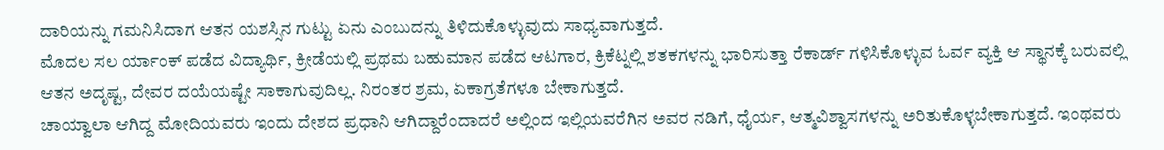ದಾರಿಯನ್ನು ಗಮನಿಸಿದಾಗ ಆತನ ಯಶಸ್ಸಿನ ಗುಟ್ಟು ಏನು ಎಂಬುದನ್ನು ತಿಳಿದುಕೊಳ್ಳುವುದು ಸಾಧ್ಯವಾಗುತ್ತದೆ.
ಮೊದಲ ಸಲ ರ್ಯಾಂಕ್ ಪಡೆದ ವಿದ್ಯಾರ್ಥಿ, ಕ್ರೀಡೆಯಲ್ಲಿ ಪ್ರಥಮ ಬಹುಮಾನ ಪಡೆದ ಆಟಗಾರ, ಕ್ರಿಕೆಟ್ನಲ್ಲಿ ಶತಕಗಳನ್ನು ಭಾರಿಸುತ್ತಾ ರೆಕಾರ್ಡ್ ಗಳಿಸಿಕೊಳ್ಳುವ ಓರ್ವ ವ್ಯಕ್ತಿ ಆ ಸ್ಥಾನಕ್ಕೆ ಬರುವಲ್ಲಿ ಆತನ ಅದೃಷ್ಟ, ದೇವರ ದಯೆಯಷ್ಟೇ ಸಾಕಾಗುವುದಿಲ್ಲ. ನಿರಂತರ ಶ್ರಮ, ಏಕಾಗ್ರತೆಗಳೂ ಬೇಕಾಗುತ್ತದೆ.
ಚಾಯ್ವಾಲಾ ಆಗಿದ್ದ ಮೋದಿಯವರು ಇಂದು ದೇಶದ ಪ್ರಧಾನಿ ಆಗಿದ್ದಾರೆಂದಾದರೆ ಅಲ್ಲಿಂದ ಇಲ್ಲಿಯವರೆಗಿನ ಅವರ ನಡಿಗೆ, ಧೈರ್ಯ, ಆತ್ಮವಿಶ್ವಾಸಗಳನ್ನು ಅರಿತುಕೊಳ್ಳಬೇಕಾಗುತ್ತದೆ. ಇಂಥವರು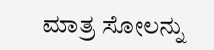ಮಾತ್ರ ಸೋಲನ್ನು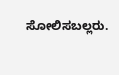ಸೋಲಿಸಬಲ್ಲರು.